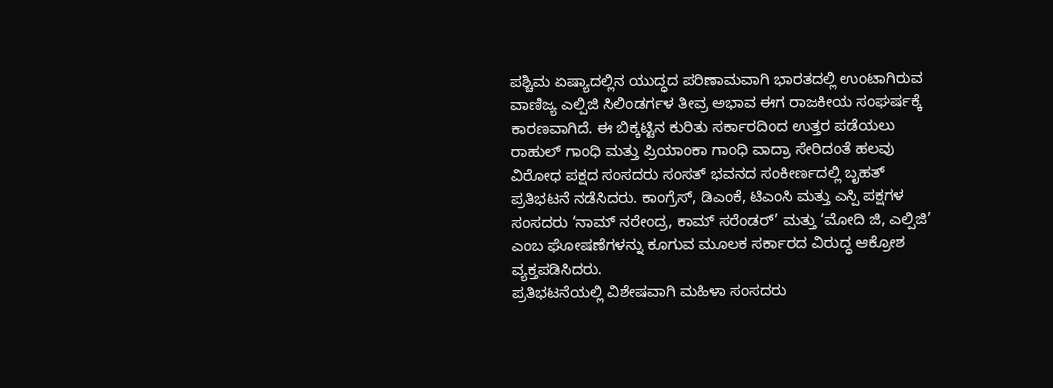ಪಶ್ಚಿಮ ಏಷ್ಯಾದಲ್ಲಿನ ಯುದ್ಧದ ಪರಿಣಾಮವಾಗಿ ಭಾರತದಲ್ಲಿ ಉಂಟಾಗಿರುವ ವಾಣಿಜ್ಯ ಎಲ್ಪಿಜಿ ಸಿಲಿಂಡರ್ಗಳ ತೀವ್ರ ಅಭಾವ ಈಗ ರಾಜಕೀಯ ಸಂಘರ್ಷಕ್ಕೆ ಕಾರಣವಾಗಿದೆ. ಈ ಬಿಕ್ಕಟ್ಟಿನ ಕುರಿತು ಸರ್ಕಾರದಿಂದ ಉತ್ತರ ಪಡೆಯಲು ರಾಹುಲ್ ಗಾಂಧಿ ಮತ್ತು ಪ್ರಿಯಾಂಕಾ ಗಾಂಧಿ ವಾದ್ರಾ ಸೇರಿದಂತೆ ಹಲವು ವಿರೋಧ ಪಕ್ಷದ ಸಂಸದರು ಸಂಸತ್ ಭವನದ ಸಂಕೀರ್ಣದಲ್ಲಿ ಬೃಹತ್ ಪ್ರತಿಭಟನೆ ನಡೆಸಿದರು. ಕಾಂಗ್ರೆಸ್, ಡಿಎಂಕೆ, ಟಿಎಂಸಿ ಮತ್ತು ಎಸ್ಪಿ ಪಕ್ಷಗಳ ಸಂಸದರು ‘ನಾಮ್ ನರೇಂದ್ರ, ಕಾಮ್ ಸರೆಂಡರ್’ ಮತ್ತು ‘ಮೋದಿ ಜಿ, ಎಲ್ಪಿಜಿ’ ಎಂಬ ಘೋಷಣೆಗಳನ್ನು ಕೂಗುವ ಮೂಲಕ ಸರ್ಕಾರದ ವಿರುದ್ಧ ಆಕ್ರೋಶ ವ್ಯಕ್ತಪಡಿಸಿದರು.
ಪ್ರತಿಭಟನೆಯಲ್ಲಿ ವಿಶೇಷವಾಗಿ ಮಹಿಳಾ ಸಂಸದರು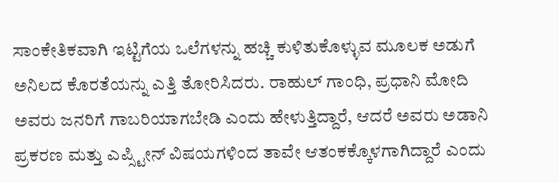ಸಾಂಕೇತಿಕವಾಗಿ ಇಟ್ಟಿಗೆಯ ಒಲೆಗಳನ್ನು ಹಚ್ಚಿ ಕುಳಿತುಕೊಳ್ಳುವ ಮೂಲಕ ಅಡುಗೆ ಅನಿಲದ ಕೊರತೆಯನ್ನು ಎತ್ತಿ ತೋರಿಸಿದರು. ರಾಹುಲ್ ಗಾಂಧಿ, ಪ್ರಧಾನಿ ಮೋದಿ ಅವರು ಜನರಿಗೆ ಗಾಬರಿಯಾಗಬೇಡಿ ಎಂದು ಹೇಳುತ್ತಿದ್ದಾರೆ, ಆದರೆ ಅವರು ಅಡಾನಿ ಪ್ರಕರಣ ಮತ್ತು ಎಪ್ಸ್ಟೀನ್ ವಿಷಯಗಳಿಂದ ತಾವೇ ಆತಂಕಕ್ಕೊಳಗಾಗಿದ್ದಾರೆ ಎಂದು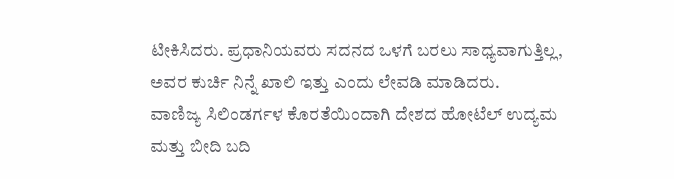ಟೀಕಿಸಿದರು. ಪ್ರಧಾನಿಯವರು ಸದನದ ಒಳಗೆ ಬರಲು ಸಾಧ್ಯವಾಗುತ್ತಿಲ್ಲ, ಅವರ ಕುರ್ಚಿ ನಿನ್ನೆ ಖಾಲಿ ಇತ್ತು ಎಂದು ಲೇವಡಿ ಮಾಡಿದರು.
ವಾಣಿಜ್ಯ ಸಿಲಿಂಡರ್ಗಳ ಕೊರತೆಯಿಂದಾಗಿ ದೇಶದ ಹೋಟೆಲ್ ಉದ್ಯಮ ಮತ್ತು ಬೀದಿ ಬದಿ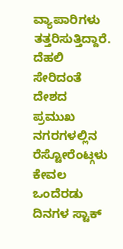ವ್ಯಾಪಾರಿಗಳು ತತ್ತರಿಸುತ್ತಿದ್ದಾರೆ. ದೆಹಲಿ ಸೇರಿದಂತೆ ದೇಶದ ಪ್ರಮುಖ ನಗರಗಳಲ್ಲಿನ ರೆಸ್ಟೋರೆಂಟ್ಗಳು ಕೇವಲ ಒಂದೆರಡು ದಿನಗಳ ಸ್ಟಾಕ್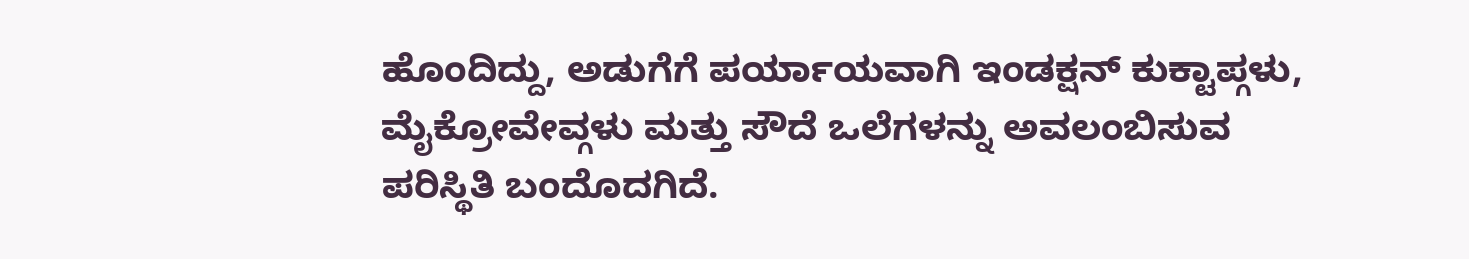ಹೊಂದಿದ್ದು, ಅಡುಗೆಗೆ ಪರ್ಯಾಯವಾಗಿ ಇಂಡಕ್ಷನ್ ಕುಕ್ಟಾಪ್ಗಳು, ಮೈಕ್ರೋವೇವ್ಗಳು ಮತ್ತು ಸೌದೆ ಒಲೆಗಳನ್ನು ಅವಲಂಬಿಸುವ ಪರಿಸ್ಥಿತಿ ಬಂದೊದಗಿದೆ.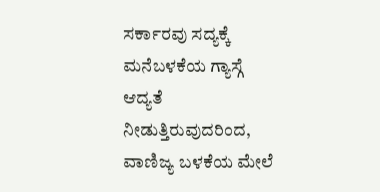ಸರ್ಕಾರವು ಸದ್ಯಕ್ಕೆ ಮನೆಬಳಕೆಯ ಗ್ಯಾಸ್ಗೆ ಆದ್ಯತೆ ನೀಡುತ್ತಿರುವುದರಿಂದ, ವಾಣಿಜ್ಯ ಬಳಕೆಯ ಮೇಲೆ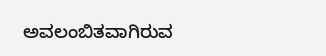ಅವಲಂಬಿತವಾಗಿರುವ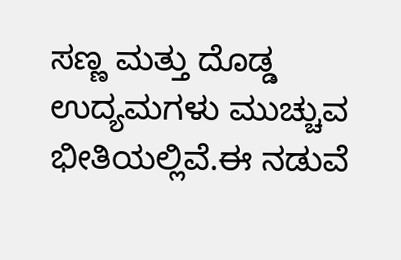ಸಣ್ಣ ಮತ್ತು ದೊಡ್ಡ ಉದ್ಯಮಗಳು ಮುಚ್ಚುವ ಭೀತಿಯಲ್ಲಿವೆ.ಈ ನಡುವೆ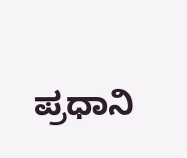ಪ್ರಧಾನಿ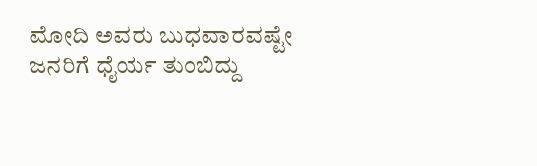ಮೋದಿ ಅವರು ಬುಧವಾರವಷ್ಟೇ ಜನರಿಗೆ ಧೈರ್ಯ ತುಂಬಿದ್ದು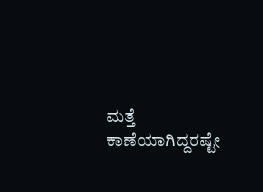ಮತ್ತೆ ಕಾಣೆಯಾಗಿದ್ದರಷ್ಟೇ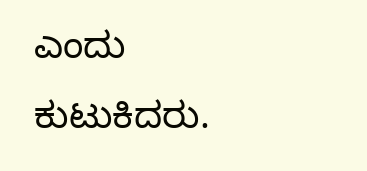ಎಂದು ಕುಟುಕಿದರು.